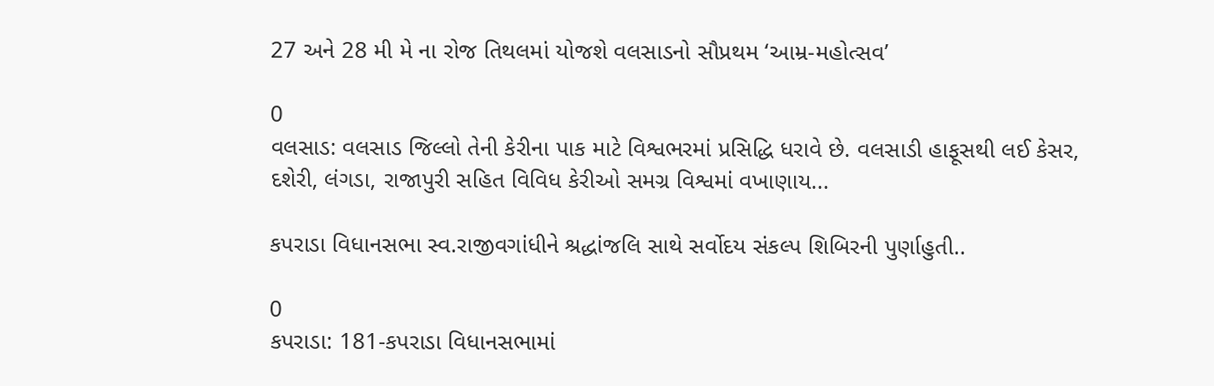27 અને 28 મી મે ના રોજ તિથલમાં યોજશે વલસાડનો સૌપ્રથમ ‘આમ્ર-મહોત્સવ’

0
વલસાડ: વલસાડ જિલ્લો તેની કેરીના પાક માટે વિશ્વભરમાં પ્રસિદ્ધિ ધરાવે છે. વલસાડી હાફૂસથી લઈ કેસર, દશેરી, લંગડા, રાજાપુરી સહિત વિવિધ કેરીઓ સમગ્ર વિશ્વમાં વખાણાય...

કપરાડા વિધાનસભા સ્વ.રાજીવગાંધીને શ્રદ્ધાંજલિ સાથે સર્વોદય સંકલ્પ શિબિરની પુર્ણાહુતી..

0
કપરાડા: 181-કપરાડા વિધાનસભામાં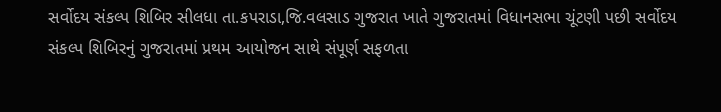સર્વોદય સંકલ્પ શિબિર સીલધા તા.કપરાડા,જિ.વલસાડ ગુજરાત ખાતે ગુજરાતમાં વિધાનસભા ચૂંટણી પછી સર્વોદય સંકલ્પ શિબિરનું ગુજરાતમાં પ્રથમ આયોજન સાથે સંપૂર્ણ સફળતા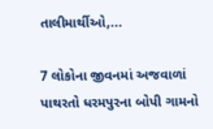તાલીમાર્થીઓ,...

7 લોકોના જીવનમાં અજવાળાં પાથરતો ધરમપુરના બોપી ગામનો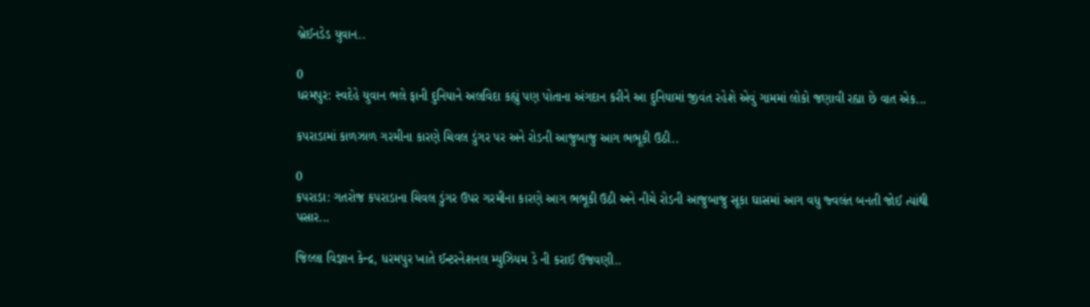બ્રેઈનડેડ યુવાન..

0
ધરમપુર: સ્વદેહે યુવાન ભલે ફાની દુનિયાને અલવિદા કહ્યું પણ પોતાના અંગદાન કરીને આ દુનિયામાં જીવંત રહેશે એવું ગામમાં લોકો જણાવી રહ્યા છે વાત એક...

કપરાડામાં કાળઝાળ ગરમીના કારણે ચિવલ ડુંગર પર અને રોડની આજુબાજુ આગ ભભૂકી ઉઠી..

0
કપરાડા: ગતરોજ કપરાડાના ચિવલ ડુંગર ઉપર ગરમીના કારણે આગ ભભૂકી ઉઠી અને નીચે રોડની આજુબાજુ સૂકા ઘાસમાં આગ વધુ જ્વલંત બનતી જોઈ ત્યાંથી પસાર...

જિલ્લા વિજ્ઞાન કેન્દ્ર, ધરમપુર ખાતે ઈન્ટરનેશનલ મ્યુઝિયમ ડે ની કરાઈ ઉજવણી..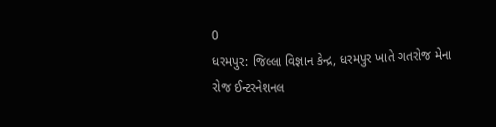0
ધરમપુર: જિલ્લા વિજ્ઞાન કેન્દ્ર, ધરમપુર ખાતે ગતરોજ મેના રોજ ઈન્ટરનેશનલ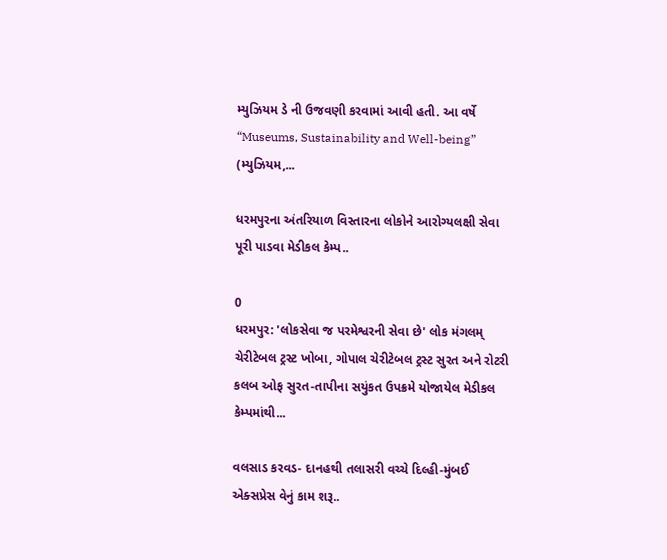મ્યુઝિયમ ડે ની ઉજવણી કરવામાં આવી હતી. આ વર્ષે “Museums, Sustainability and Well-being” (મ્યુઝિયમ,...

ધરમપુરના અંતરિયાળ વિસ્તારના લોકોને આરોગ્યલક્ષી સેવા પૂરી પાડવા મેડીકલ કેમ્પ..

0
ધરમપુર: 'લોકસેવા જ પરમેશ્વરની સેવા છે' લોક મંગલમ્ ચેરીટેબલ ટ્રસ્ટ ખોબા, ગોપાલ ચેરીટેબલ ટ્રસ્ટ સુરત અને રોટરી કલબ ઓફ સુરત-તાપીના સયુંકત ઉપક્રમે યોજાયેલ મેડીકલ કેમ્પમાંથી...

વલસાડ કરવડ- દાનહથી તલાસરી વચ્ચે દિલ્હી-મુંબઈ એક્સપ્રેસ વેનું કામ શરૂ..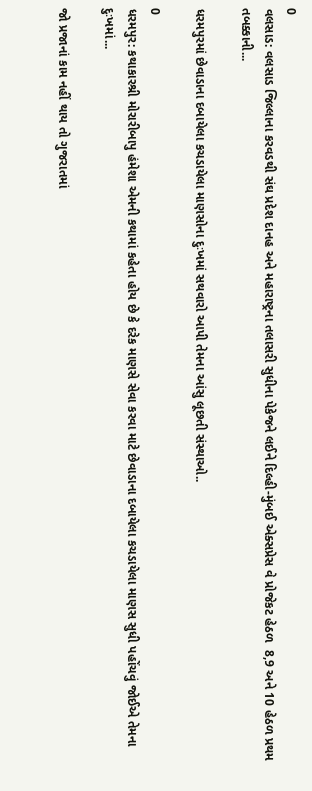0
વલસાડ: વલસાડ જિલ્લાના કરવડથી સંઘ પ્રદેશ દાનહ અને મહારાષ્ટ્રના તલાસરી સુધીના પેકેજને લઈને દિલ્હી-મુંબઈ એક્સપ્રેસ વે પ્રોજેકટ હેઠળ  8,9 અને 10 હેઠળ પ્રથમ તબક્કાની...

ધરમપુરમાં છેવાડાના દબાયેલા કચડાયેલા માણસોના દુઃખમાં સથવારો આપી તેમના આંસુ લૂછતી સંસ્થાઓ..

0
ધરમપુર: કથાકારશ્રી મોરારીબાપુ હંમેશા એમની કથામાં કહેતા હોય છે કે દરેક માણસે સેવા કરવા માટે છેવાડાના દબાયેલા કચડાયેલા માણસ સુધી પહોંચવું જોઈએ તેમના દુઃખમાં...

જો પ્રજાનાં કામ નહીં થાય તો ગુજરાતમાં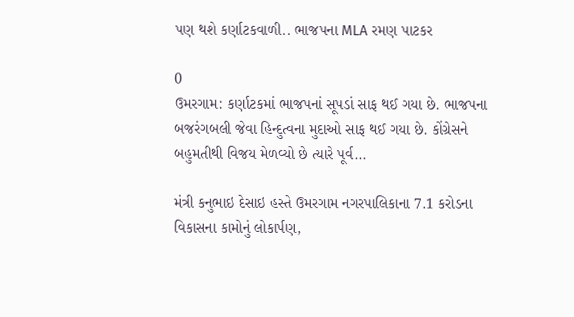પણ થશે કર્ણાટકવાળી.. ભાજપના MLA રમણ પાટકર

0
ઉમરગામ: કર્ણાટકમાં ભાજપનાં સૂપડાં સાફ થઈ ગયા છે. ભાજપના બજરંગબલી જેવા હિન્દુત્વના મુદાઓ સાફ થઈ ગયા છે. કોંગ્રેસને બહુમતીથી વિજય મેળવ્યો છે ત્યારે પૂર્વ...

મંત્રી કનુભાઇ દેસાઇ હસ્તે ઉમરગામ નગરપાલિકાના 7.1 કરોડના વિકાસના કામોનું લોકાર્પણ,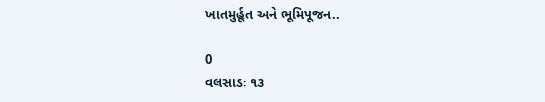ખાતમુર્હૂત અને ભૂમિપૂજન..

0
વલસાડઃ ૧૩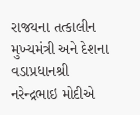રાજયના તત્કાલીન મુખ્યમંત્રી અને દેશના વડાપ્રધાનશ્રી નરેન્દ્રભાઇ મોદીએ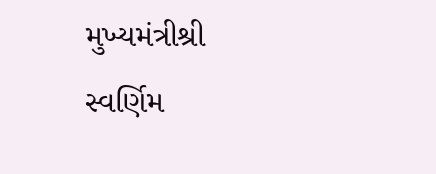મુખ્યમંત્રીશ્રી સ્વર્ણિમ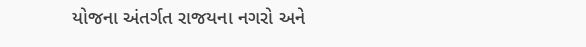યોજના અંતર્ગત રાજયના નગરો અને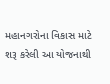મહાનગરોના વિકાસ માટે શરૂ કરેલી આ યોજનાથી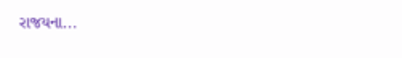રાજયના...